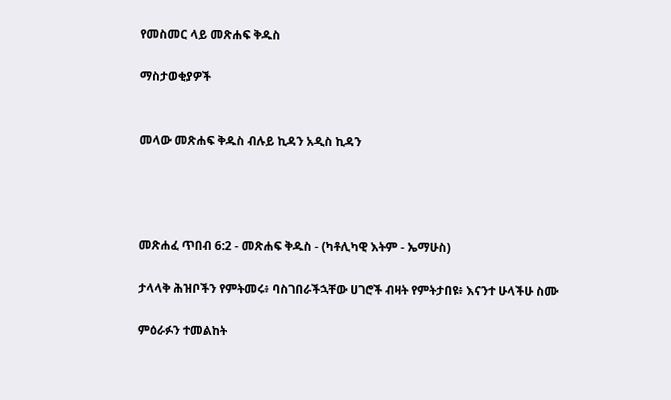የመስመር ላይ መጽሐፍ ቅዱስ

ማስታወቂያዎች


መላው መጽሐፍ ቅዱስ ብሉይ ኪዳን አዲስ ኪዳን




መጽሐፈ ጥበብ 6:2 - መጽሐፍ ቅዱስ - (ካቶሊካዊ እትም - ኤማሁስ)

ታላላቅ ሕዝቦችን የምትመሩ፥ ባስገበራችኋቸው ሀገሮች ብዛት የምትታበዩ፥ እናንተ ሁላችሁ ስሙ

ምዕራፉን ተመልከት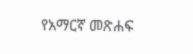የአማርኛ መጽሐፍ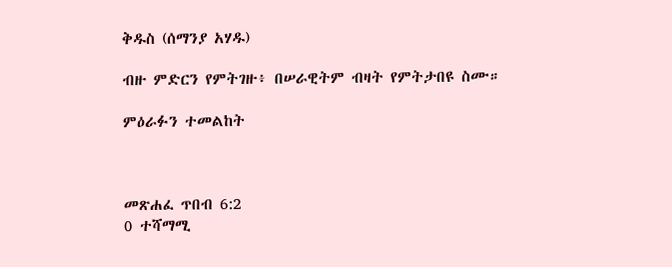ቅዱስ (ሰማንያ አሃዱ)

ብዙ ምድርን የምትገዙ፥ በሠራዊትም ብዛት የምትታበዩ ስሙ።

ምዕራፉን ተመልከት



መጽሐፈ ጥበብ 6:2
0 ተሻማሚ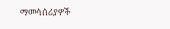ማመሳሰሪያዎች